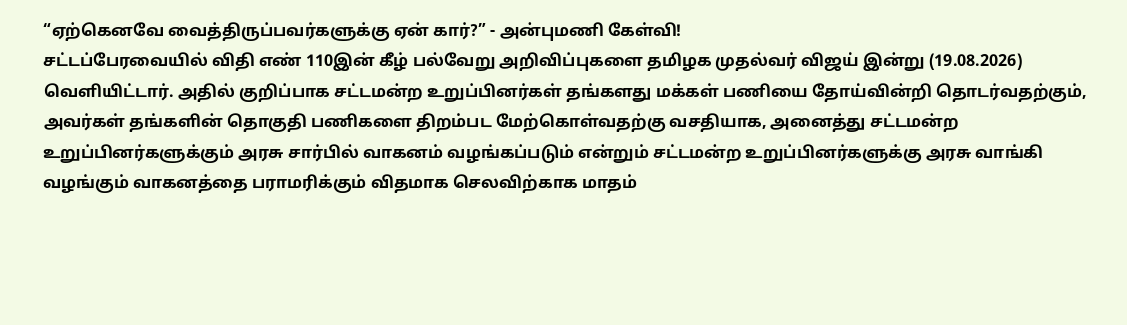“ஏற்கெனவே வைத்திருப்பவர்களுக்கு ஏன் கார்?” - அன்புமணி கேள்வி!
சட்டப்பேரவையில் விதி எண் 110இன் கீழ் பல்வேறு அறிவிப்புகளை தமிழக முதல்வர் விஜய் இன்று (19.08.2026) வெளியிட்டார். அதில் குறிப்பாக சட்டமன்ற உறுப்பினர்கள் தங்களது மக்கள் பணியை தோய்வின்றி தொடர்வதற்கும், அவர்கள் தங்களின் தொகுதி பணிகளை திறம்பட மேற்கொள்வதற்கு வசதியாக, அனைத்து சட்டமன்ற உறுப்பினர்களுக்கும் அரசு சார்பில் வாகனம் வழங்கப்படும் என்றும் சட்டமன்ற உறுப்பினர்களுக்கு அரசு வாங்கி வழங்கும் வாகனத்தை பராமரிக்கும் விதமாக செலவிற்காக மாதம்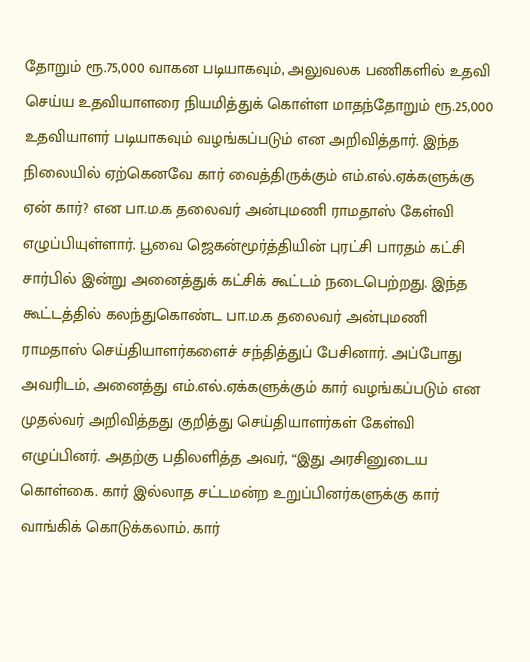தோறும் ரூ.75,000 வாகன படியாகவும், அலுவலக பணிகளில் உதவி செய்ய உதவியாளரை நியமித்துக் கொள்ள மாதந்தோறும் ரூ.25,000 உதவியாளர் படியாகவும் வழங்கப்படும் என அறிவித்தார். இந்த நிலையில் ஏற்கெனவே கார் வைத்திருக்கும் எம்.எல்.ஏக்களுக்கு ஏன் கார்? என பா.ம.க தலைவர் அன்புமணி ராமதாஸ் கேள்வி எழுப்பியுள்ளார். பூவை ஜெகன்மூர்த்தியின் புரட்சி பாரதம் கட்சி சார்பில் இன்று அனைத்துக் கட்சிக் கூட்டம் நடைபெற்றது. இந்த கூட்டத்தில் கலந்துகொண்ட பா.ம.க தலைவர் அன்புமணி ராமதாஸ் செய்தியாளர்களைச் சந்தித்துப் பேசினார். அப்போது அவரிடம், அனைத்து எம்.எல்.ஏக்களுக்கும் கார் வழங்கப்படும் என முதல்வர் அறிவித்தது குறித்து செய்தியாளர்கள் கேள்வி எழுப்பினர். அதற்கு பதிலளித்த அவர், “இது அரசினுடைய கொள்கை. கார் இல்லாத சட்டமன்ற உறுப்பினர்களுக்கு கார் வாங்கிக் கொடுக்கலாம். கார்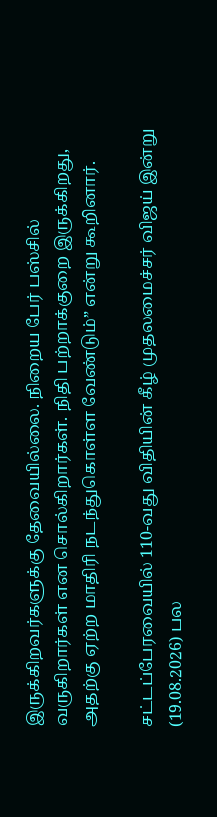இருக்கிறவர்களுக்கு தேவையில்லை. நிறைய பேர் பஸ்சில் வருகிறார்கள் என சொல்கிறார்கள். நிதி பற்றாக்குறை இருக்கிறது, அதற்கு ஏற்ற மாதிரி நடந்துகொள்ள வேண்டும்” என்று கூறினார்.

சட்டப்பேரவையில் 110-வது விதியின் கீழ் முதலமைச்சர் விஜய் இன்று (19.08.2026) பல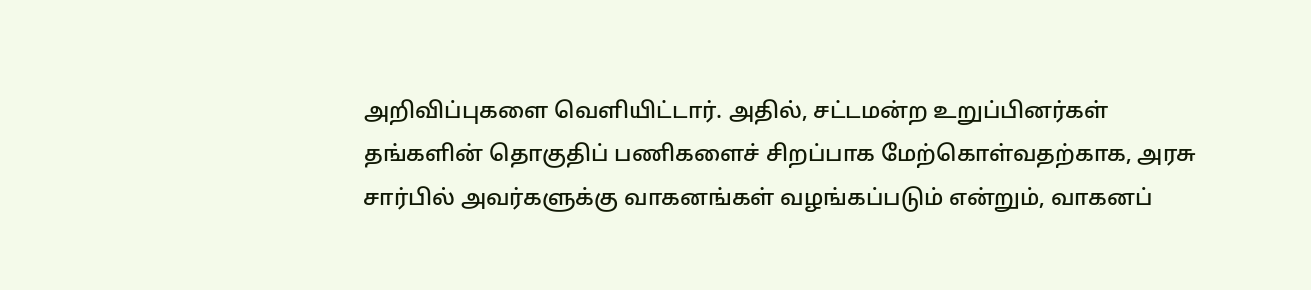அறிவிப்புகளை வெளியிட்டார். அதில், சட்டமன்ற உறுப்பினர்கள் தங்களின் தொகுதிப் பணிகளைச் சிறப்பாக மேற்கொள்வதற்காக, அரசு சார்பில் அவர்களுக்கு வாகனங்கள் வழங்கப்படும் என்றும், வாகனப்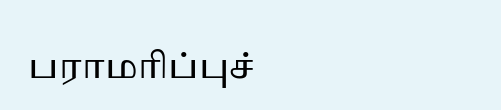பராமரிப்புச்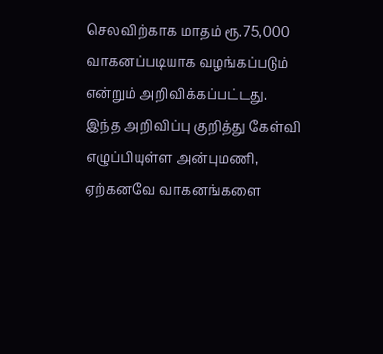செலவிற்காக மாதம் ரூ.75,000 வாகனப்படியாக வழங்கப்படும் என்றும் அறிவிக்கப்பட்டது.
இந்த அறிவிப்பு குறித்து கேள்வி எழுப்பியுள்ள அன்புமணி, ஏற்கனவே வாகனங்களை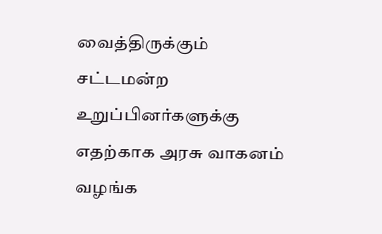வைத்திருக்கும் சட்டமன்ற உறுப்பினர்களுக்கு எதற்காக அரசு வாகனம் வழங்க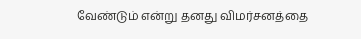வேண்டும் என்று தனது விமர்சனத்தை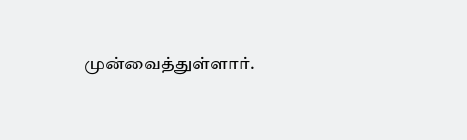முன்வைத்துள்ளார்.